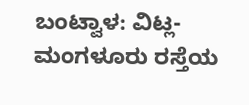ಬಂಟ್ವಾಳ: ವಿಟ್ಲ-ಮಂಗಳೂರು ರಸ್ತೆಯ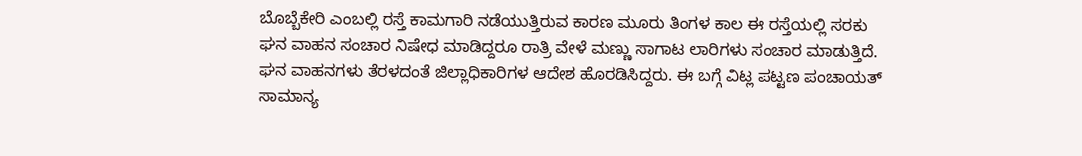ಬೊಬ್ಬೆಕೇರಿ ಎಂಬಲ್ಲಿ ರಸ್ತೆ ಕಾಮಗಾರಿ ನಡೆಯುತ್ತಿರುವ ಕಾರಣ ಮೂರು ತಿಂಗಳ ಕಾಲ ಈ ರಸ್ತೆಯಲ್ಲಿ ಸರಕು ಘನ ವಾಹನ ಸಂಚಾರ ನಿಷೇಧ ಮಾಡಿದ್ದರೂ ರಾತ್ರಿ ವೇಳೆ ಮಣ್ಣು ಸಾಗಾಟ ಲಾರಿಗಳು ಸಂಚಾರ ಮಾಡುತ್ತಿದೆ.
ಘನ ವಾಹನಗಳು ತೆರಳದಂತೆ ಜಿಲ್ಲಾಧಿಕಾರಿಗಳ ಆದೇಶ ಹೊರಡಿಸಿದ್ದರು. ಈ ಬಗ್ಗೆ ವಿಟ್ಲ ಪಟ್ಟಣ ಪಂಚಾಯತ್ ಸಾಮಾನ್ಯ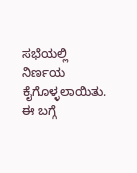ಸಭೆಯಲ್ಲಿ ನಿರ್ಣಯ ಕೈಗೊಳ್ಳಲಾಯಿತು. ಈ ಬಗ್ಗೆ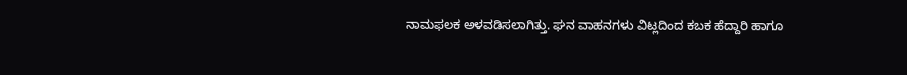ನಾಮಫಲಕ ಅಳವಡಿಸಲಾಗಿತ್ತು. ಘನ ವಾಹನಗಳು ವಿಟ್ಲದಿಂದ ಕಬಕ ಹೆದ್ದಾರಿ ಹಾಗೂ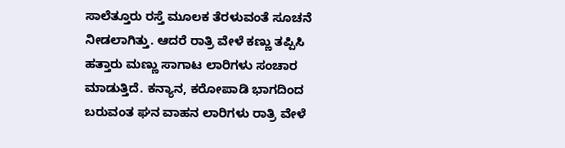ಸಾಲೆತ್ತೂರು ರಸ್ತೆ ಮೂಲಕ ತೆರಳುವಂತೆ ಸೂಚನೆ ನೀಡಲಾಗಿತ್ತು. ಆದರೆ ರಾತ್ರಿ ವೇಳೆ ಕಣ್ಣು ತಪ್ಪಿಸಿ ಹತ್ತಾರು ಮಣ್ಣು ಸಾಗಾಟ ಲಾರಿಗಳು ಸಂಚಾರ ಮಾಡುತ್ತಿದೆ. ಕನ್ಯಾನ, ಕರೋಪಾಡಿ ಭಾಗದಿಂದ ಬರುವಂತ ಘನ ವಾಹನ ಲಾರಿಗಳು ರಾತ್ರಿ ವೇಳೆ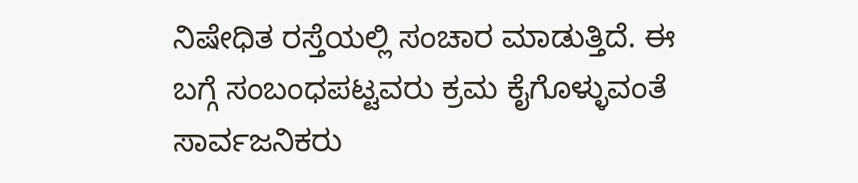ನಿಷೇಧಿತ ರಸ್ತೆಯಲ್ಲಿ ಸಂಚಾರ ಮಾಡುತ್ತಿದೆ. ಈ ಬಗ್ಗೆ ಸಂಬಂಧಪಟ್ಟವರು ಕ್ರಮ ಕೈಗೊಳ್ಳುವಂತೆ ಸಾರ್ವಜನಿಕರು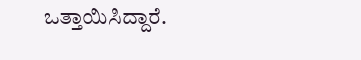ಒತ್ತಾಯಿಸಿದ್ದಾರೆ.